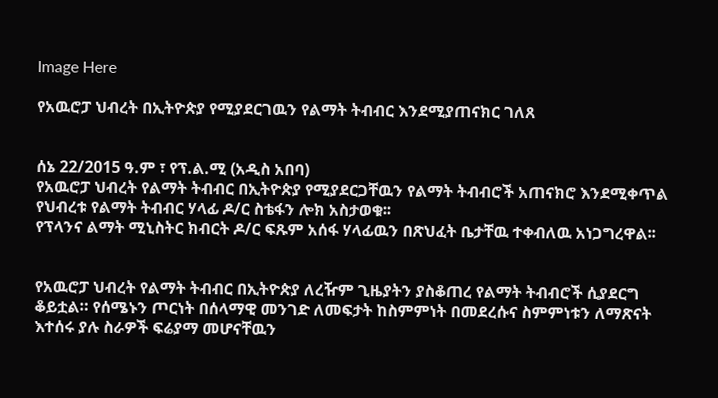Image Here

የአዉሮፓ ህብረት በኢትዮጵያ የሚያደርገዉን የልማት ትብብር እንደሚያጠናክር ገለጸ


ሰኔ 22/2015 ዓ.ም ፣ የፕ.ል.ሚ (አዲስ አበባ)
የአዉሮፓ ህብረት የልማት ትብብር በኢትዮጵያ የሚያደርጋቸዉን የልማት ትብብሮች አጠናክሮ እንደሚቀጥል የህብረቱ የልማት ትብብር ሃላፊ ዶ/ር ስቴፋን ሎክ አስታወቁ፡፡
የፕላንና ልማት ሚኒስትር ክብርት ዶ/ር ፍጹም አሰፋ ሃላፊዉን በጽህፈት ቤታቸዉ ተቀብለዉ አነጋግረዋል፡፡


የአዉሮፓ ህብረት የልማት ትብብር በኢትዮጵያ ለረዥም ጊዜያትን ያስቆጠረ የልማት ትብብሮች ሲያደርግ ቆይቷል። የሰሜኑን ጦርነት በሰላማዊ መንገድ ለመፍታት ከስምምነት በመደረሱና ስምምነቱን ለማጽናት እተሰሩ ያሉ ስራዎች ፍሬያማ መሆናቸዉን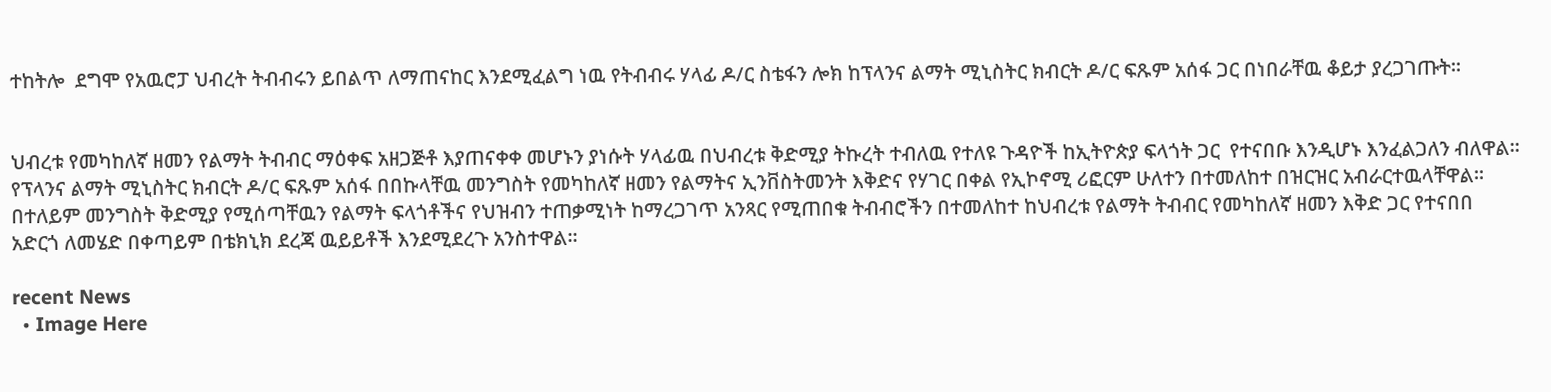ተከትሎ  ደግሞ የአዉሮፓ ህብረት ትብብሩን ይበልጥ ለማጠናከር እንደሚፈልግ ነዉ የትብብሩ ሃላፊ ዶ/ር ስቴፋን ሎክ ከፕላንና ልማት ሚኒስትር ክብርት ዶ/ር ፍጹም አሰፋ ጋር በነበራቸዉ ቆይታ ያረጋገጡት፡፡


ህብረቱ የመካከለኛ ዘመን የልማት ትብብር ማዕቀፍ አዘጋጅቶ እያጠናቀቀ መሆኑን ያነሱት ሃላፊዉ በህብረቱ ቅድሚያ ትኩረት ተብለዉ የተለዩ ጉዳዮች ከኢትዮጵያ ፍላጎት ጋር  የተናበቡ እንዲሆኑ እንፈልጋለን ብለዋል፡፡የፕላንና ልማት ሚኒስትር ክብርት ዶ/ር ፍጹም አሰፋ በበኩላቸዉ መንግስት የመካከለኛ ዘመን የልማትና ኢንቨስትመንት እቅድና የሃገር በቀል የኢኮኖሚ ሪፎርም ሁለተን በተመለከተ በዝርዝር አብራርተዉላቸዋል፡፡በተለይም መንግስት ቅድሚያ የሚሰጣቸዉን የልማት ፍላጎቶችና የህዝብን ተጠቃሚነት ከማረጋገጥ አንጻር የሚጠበቁ ትብብሮችን በተመለከተ ከህብረቱ የልማት ትብብር የመካከለኛ ዘመን እቅድ ጋር የተናበበ አድርጎ ለመሄድ በቀጣይም በቴክኒክ ደረጃ ዉይይቶች እንደሚደረጉ አንስተዋል፡፡

recent News
  • Image Here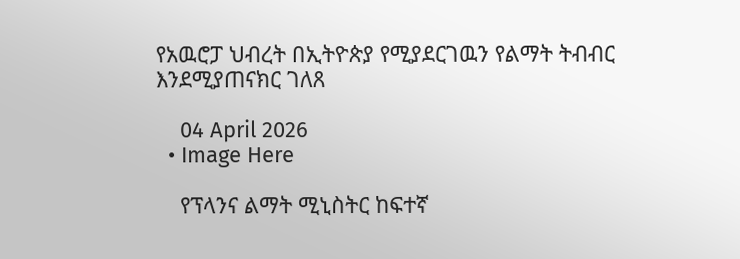የአዉሮፓ ህብረት በኢትዮጵያ የሚያደርገዉን የልማት ትብብር እንደሚያጠናክር ገለጸ

    04 April 2026
  • Image Here

    የፕላንና ልማት ሚኒስትር ከፍተኛ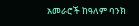አመራሮች ከዓለም ባንክ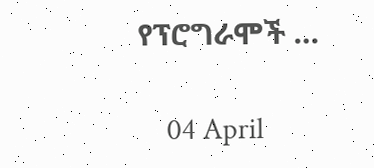የፕሮግራሞች …

    04 April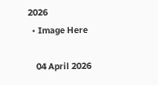2026
  • Image Here

    04 April 2026